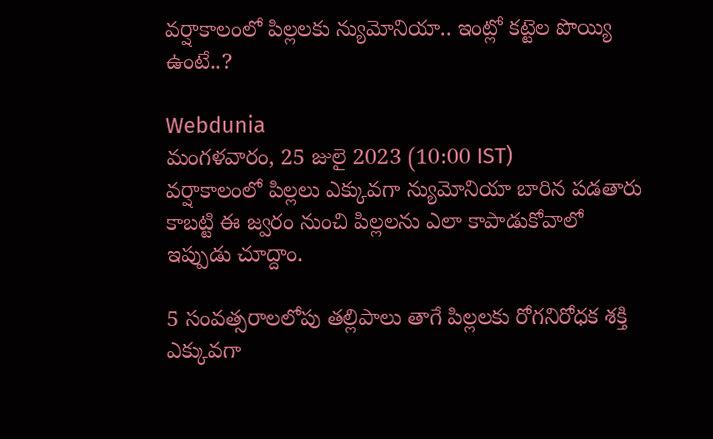వర్షాకాలంలో పిల్లలకు న్యుమోనియా.. ఇంట్లో కట్టెల పొయ్యి ఉంటే..?

Webdunia
మంగళవారం, 25 జులై 2023 (10:00 IST)
వర్షాకాలంలో పిల్లలు ఎక్కువగా న్యుమోనియా బారిన పడతారు కాబట్టి ఈ జ్వరం నుంచి పిల్లలను ఎలా కాపాడుకోవాలో ఇప్పుడు చూద్దాం.

5 సంవత్సరాలలోపు తల్లిపాలు తాగే పిల్లలకు రోగనిరోధక శక్తి ఎక్కువగా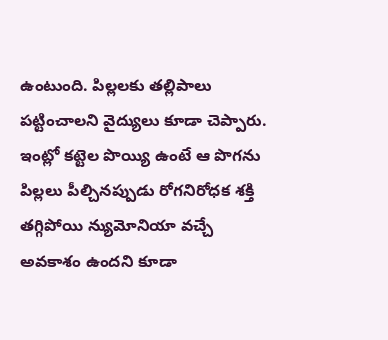ఉంటుంది. పిల్లలకు తల్లిపాలు పట్టించాలని వైద్యులు కూడా చెప్పారు. ఇంట్లో కట్టెల పొయ్యి ఉంటే ఆ పొగను పిల్లలు పీల్చినప్పుడు రోగనిరోధక శక్తి తగ్గిపోయి న్యుమోనియా వచ్చే అవకాశం ఉందని కూడా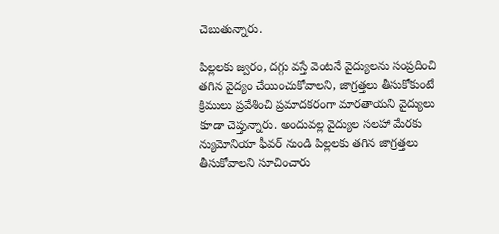చెబుతున్నారు.

పిల్లలకు జ్వరం, దగ్గు వస్తే వెంటనే వైద్యులను సంప్రదించి తగిన వైద్యం చేయించుకోవాలని, జాగ్రత్తలు తీసుకోకుంటే క్రిములు ప్రవేశించి ప్రమాదకరంగా మారతాయని వైద్యులు కూడా చెప్తున్నారు. అందువల్ల వైద్యుల సలహా మేరకు న్యుమోనియా ఫీవర్ నుండి పిల్లలకు తగిన జాగ్రత్తలు తీసుకోవాలని సూచించారు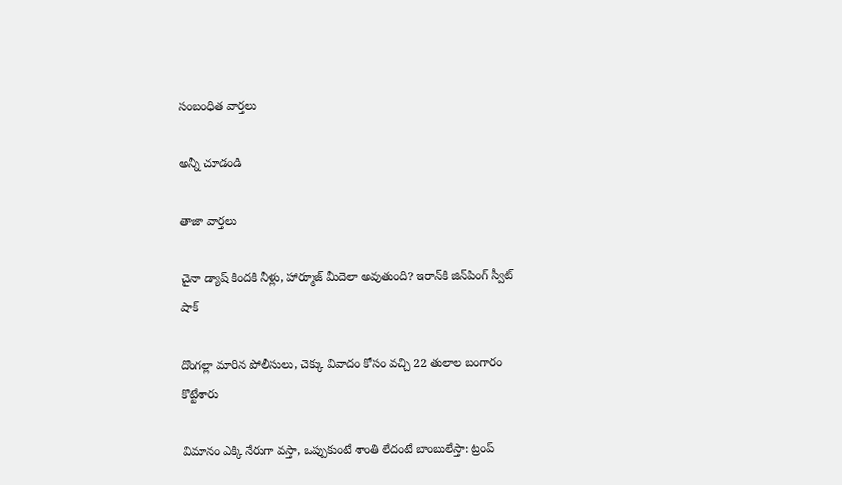సంబంధిత వార్తలు

అన్నీ చూడండి

తాజా వార్తలు

చైనా డ్యాష్ కిందకి నీళ్లు, హార్మూజ్ మీదెలా అవుతుంది? ఇరాన్‌కి జిన్‌పింగ్ స్వీట్ షాక్

దొంగల్లా మారిన పోలీసులు, చెక్కు వివాదం కోసం వచ్చి 22 తులాల బంగారం కొట్టేశారు

విమానం ఎక్కి నేరుగా వస్తా, ఒప్పుకుంటే శాంతి లేదంటే బాంబులేస్తా: ట్రంప్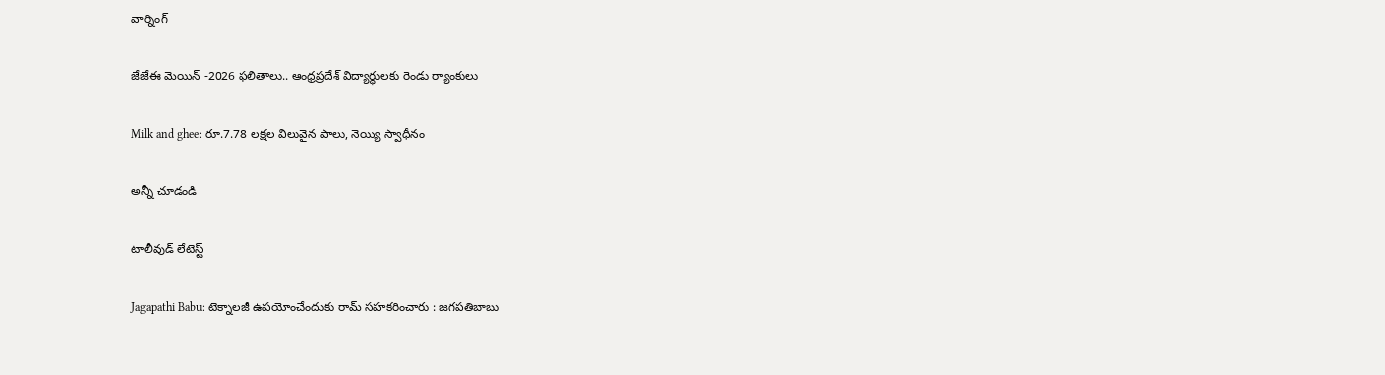వార్నింగ్

జేజేఈ మెయిన్ -2026 ఫలితాలు.. ఆంధ్రప్రదేశ్ విద్యార్థులకు రెండు ర్యాంకులు

Milk and ghee: రూ.7.78 లక్షల విలువైన పాలు, నెయ్యి స్వాధీనం

అన్నీ చూడండి

టాలీవుడ్ లేటెస్ట్

Jagapathi Babu: టెక్నాలజీ ఉపయోంచేందుకు రామ్ సహకరించారు : జగపతిబాబు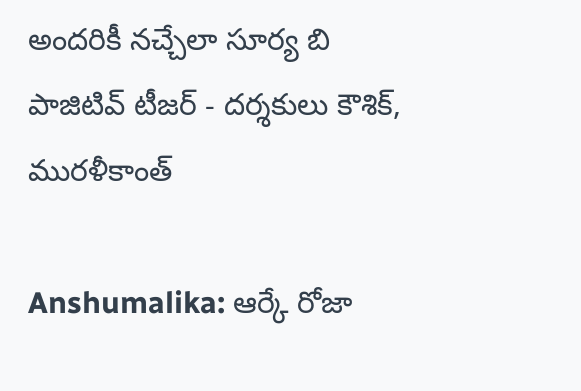అందరికీ నచ్చేలా సూర్య బి పాజిటివ్ టీజర్ - దర్శకులు కౌశిక్, మురళీకాంత్

Anshumalika: ఆర్కే రోజా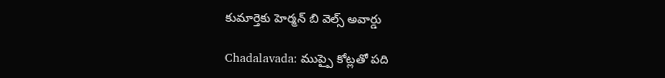కుమార్తెకు హెర్మన్ బి వెల్స్ అవార్డు

Chadalavada: ముప్పై కోట్లతో పది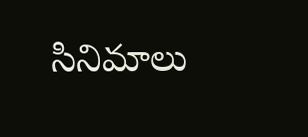సినిమాలు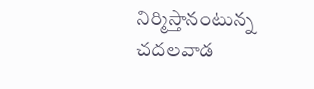నిర్మిస్తానంటున్న చదలవాడ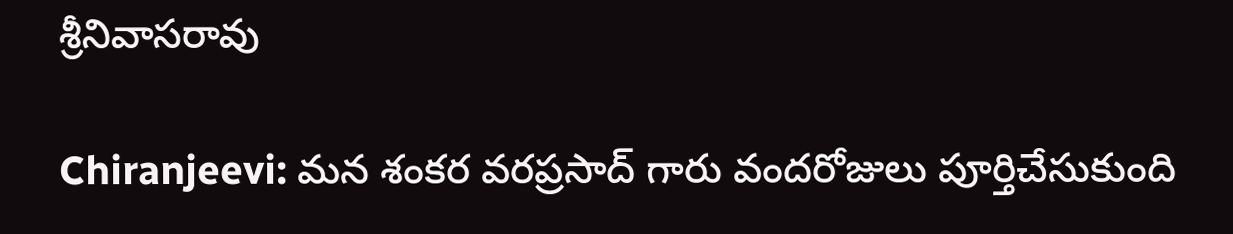శ్రీనివాసరావు

Chiranjeevi: మన శంకర వరప్రసాద్ గారు వందరోజులు పూర్తిచేసుకుంది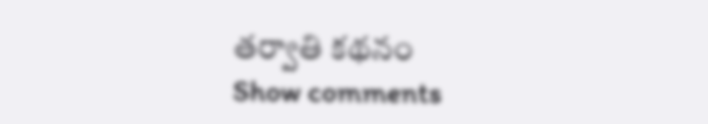తర్వాతి కథనం
Show comments